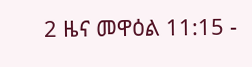2 ዜና መዋዕል 11:15 -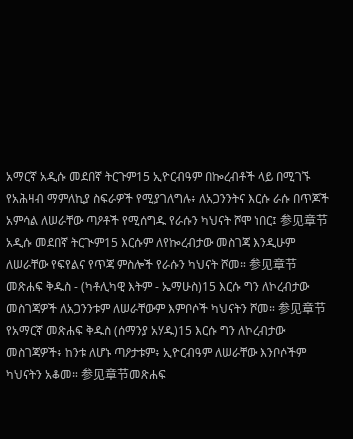አማርኛ አዲሱ መደበኛ ትርጉም15 ኢዮርብዓም በኰረብቶች ላይ በሚገኙ የአሕዛብ ማምለኪያ ስፍራዎች የሚያገለግሉ፥ ለአጋንንትና እርሱ ራሱ በጥጆች አምሳል ለሠራቸው ጣዖቶች የሚሰግዱ የራሱን ካህናት ሾሞ ነበር፤ 参见章节አዲሱ መደበኛ ትርጒም15 እርሱም ለየኰረብታው መስገጃ እንዲሁም ለሠራቸው የፍየልና የጥጃ ምስሎች የራሱን ካህናት ሾመ። 参见章节መጽሐፍ ቅዱስ - (ካቶሊካዊ እትም - ኤማሁስ)15 እርሱ ግን ለኮረብታው መስገጃዎች ለአጋንንቱም ለሠራቸውም እምቦሶች ካህናትን ሾመ። 参见章节የአማርኛ መጽሐፍ ቅዱስ (ሰማንያ አሃዱ)15 እርሱ ግን ለኮረብታው መስገጃዎች፥ ከንቱ ለሆኑ ጣዖታቱም፥ ኢዮርብዓም ለሠራቸው እንቦሶችም ካህናትን አቆመ። 参见章节መጽሐፍ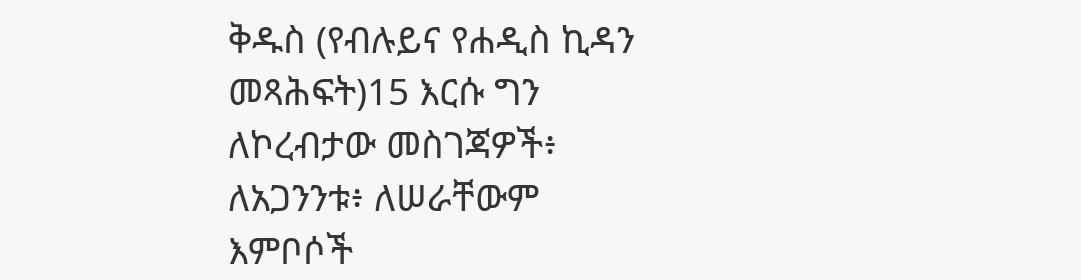ቅዱስ (የብሉይና የሐዲስ ኪዳን መጻሕፍት)15 እርሱ ግን ለኮረብታው መስገጃዎች፥ ለአጋንንቱ፥ ለሠራቸውም እምቦሶች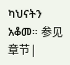ካህናትን አቆመ። 参见章节 |